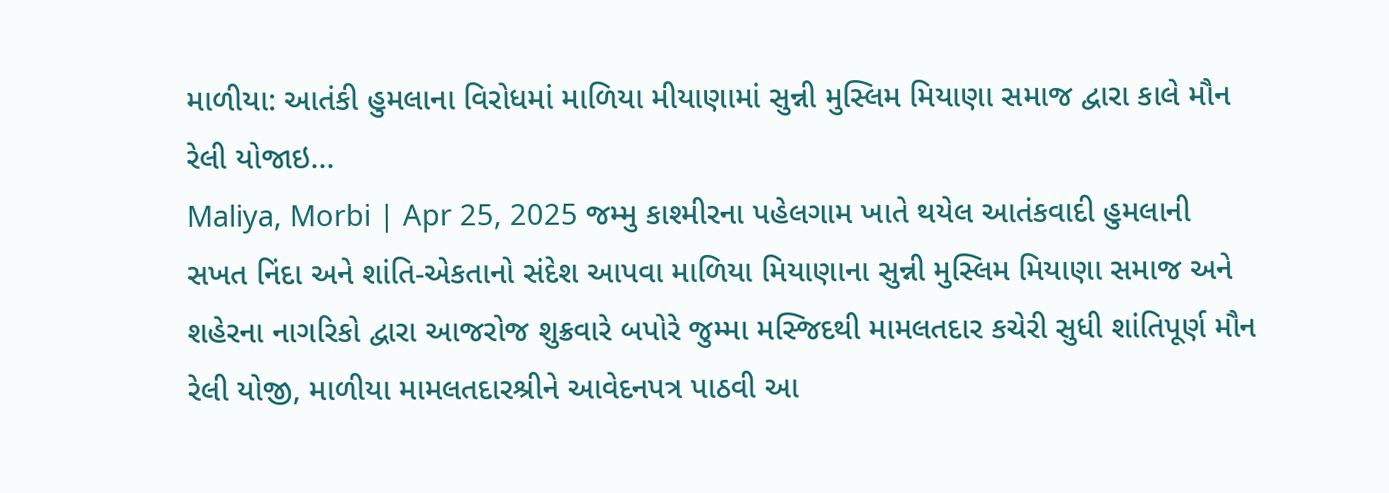માળીયા: આતંકી હુમલાના વિરોધમાં માળિયા મીયાણામાં સુન્ની મુસ્લિમ મિયાણા સમાજ દ્વારા કાલે મૌન રેલી યોજાઇ...
Maliya, Morbi | Apr 25, 2025 જમ્મુ કાશ્મીરના પહેલગામ ખાતે થયેલ આતંકવાદી હુમલાની સખત નિંદા અને શાંતિ-એકતાનો સંદેશ આપવા માળિયા મિયાણાના સુન્ની મુસ્લિમ મિયાણા સમાજ અને શહેરના નાગરિકો દ્વારા આજરોજ શુક્રવારે બપોરે જુમ્મા મસ્જિદથી મામલતદાર કચેરી સુધી શાંતિપૂર્ણ મૌન રેલી યોજી, માળીયા મામલતદારશ્રીને આવેદનપત્ર પાઠવી આ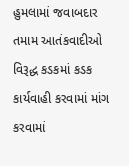હુમલામાં જવાબદાર તમામ આતંકવાદીઓ વિરૂદ્ધ કડકમાં કડક કાર્યવાહી કરવામાં માંગ કરવામાં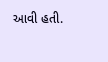આવી હતી.